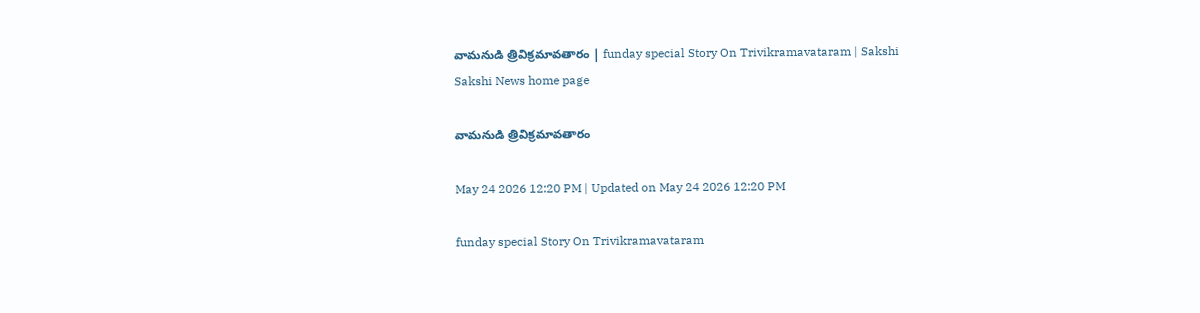వామనుడి త్రివిక్రమావతారం | funday special Story On Trivikramavataram | Sakshi
Sakshi News home page

వామనుడి త్రివిక్రమావతారం

May 24 2026 12:20 PM | Updated on May 24 2026 12:20 PM

funday special Story On Trivikramavataram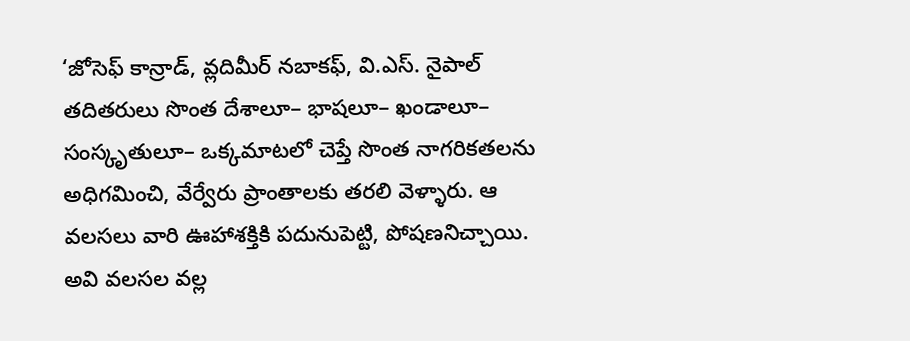‘జోసెఫ్‌ కాన్రాడ్, వ్లదిమీర్‌ నబాకఫ్, వి.ఎస్‌. నైపాల్‌ తదితరులు సొంత దేశాలూ– భాషలూ– ఖండాలూ– సంస్కృతులూ– ఒక్కమాటలో చెప్తే సొంత నాగరికతలను అధిగమించి, వేర్వేరు ప్రాంతాలకు తరలి వెళ్ళారు. ఆ వలసలు వారి ఊహాశక్తికి పదునుపెట్టి, పోషణనిచ్చాయి. అవి వలసల వల్ల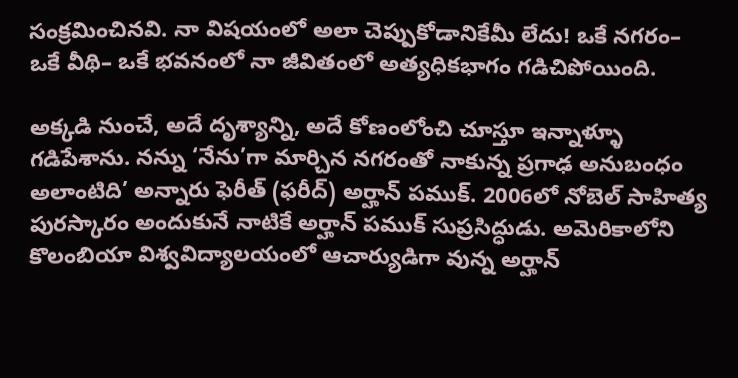సంక్రమించినవి. నా విషయంలో అలా చెప్పుకోడానికేమీ లేదు! ఒకే నగరం– ఒకే వీథి– ఒకే భవనంలో నా జీవితంలో అత్యధికభాగం గడిచిపోయింది.

అక్కడి నుంచే, అదే దృశ్యాన్ని, అదే కోణంలోంచి చూస్తూ ఇన్నాళ్ళూ గడిపేశాను. నన్ను ‘నేను’గా మార్చిన నగరంతో నాకున్న ప్రగాఢ అనుబంధం అలాంటిది’ అన్నారు ఫెరీత్‌ (ఫరీద్‌) అర్హాన్‌ పముక్‌. 2006లో నోబెల్‌ సాహిత్య పురస్కారం అందుకునే నాటికే అర్హాన్‌ పముక్‌ సుప్రసిద్ధుడు. అమెరికాలోని కొలంబియా విశ్వవిద్యాలయంలో ఆచార్యుడిగా వున్న అర్హాన్‌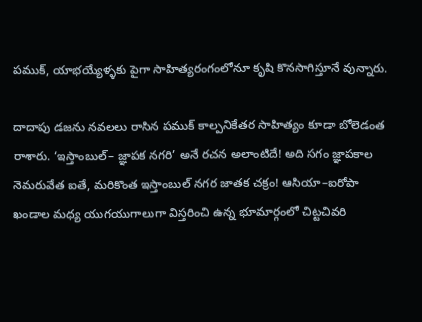పముక్, యాభయ్యేళ్ళకు పైగా సాహిత్యరంగంలోనూ కృషి కొనసాగిస్తూనే వున్నారు.

దాదాపు డజను నవలలు రాసిన పముక్‌ కాల్పనికేతర సాహిత్యం కూడా బోలెడంత రాశారు. ‘ఇస్తాంబుల్‌– జ్ఞాపక నగరి’ అనే రచన అలాంటిదే! అది సగం జ్ఞాపకాల నెమరువేత ఐతే, మరికొంత ఇస్తాంబుల్‌ నగర జాతక చక్రం! ఆసియా–ఐరోపా ఖండాల మధ్య యుగయుగాలుగా విస్తరించి ఉన్న భూమార్గంలో చిట్టచివరి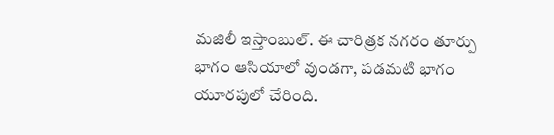మజిలీ ఇస్తాంబుల్‌. ఈ చారిత్రక నగరం తూర్పు భాగం ఆసియాలో వుండగా, పడమటి భాగం యూరపులో చేరింది.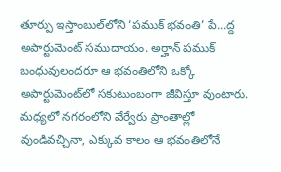తూర్పు ఇస్తాంబుల్‌లోని ‘పముక్‌ భవంతి’ పే...ద్ద అపార్టుమెంట్‌ సముదాయం. అర్హాన్‌ పముక్‌ బంధువులందరూ ఆ భవంతిలోని ఒక్కో అపార్టుమెంట్‌లో సకుటుంబంగా జీవిస్తూ వుంటారు. మధ్యలో నగరంలోని వేర్వేరు ప్రాంతాల్లో వుండివచ్చినా, ఎక్కువ కాలం ఆ భవంతిలోనే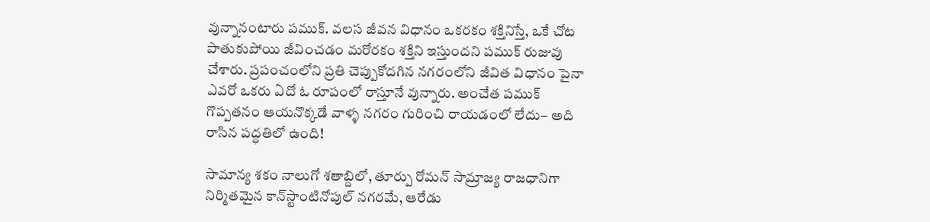వున్నానంటారు పముక్‌. వలస జీవన విధానం ఒకరకం శక్తినిస్తే, ఒకే చోట పాతుకుపోయి జీవించడం మరోరకం శక్తిని ఇస్తుందని పముక్‌ రుజువు చేశారు. ప్రపంచంలోని ప్రతి చెప్పుకోదగిన నగరంలోని జీవిత విధానం పైనా ఎవరో ఒకరు ఏదో ఓ రూపంలో రాస్తూనే వున్నారు. అంచేత పముక్‌ గొప్పతనం ఆయనొక్కడే వాళ్ళ నగరం గురించి రాయడంలో లేదు– అది రాసిన పద్ధతిలో ఉంది!

సామాన్య శకం నాలుగో శతాబ్దిలో, తూర్పు రోమన్‌ సామ్రాజ్య రాజధానిగా నిర్మితమైన కాన్‌స్టాంటినోపుల్‌ నగరమే, ఆరేడు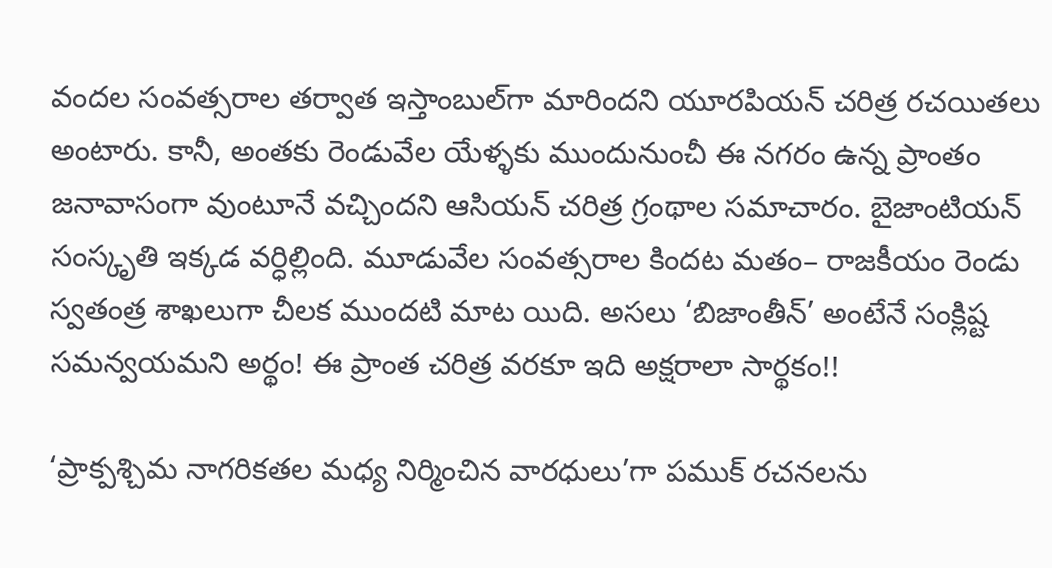వందల సంవత్సరాల తర్వాత ఇస్తాంబుల్‌గా మారిందని యూరపియన్‌ చరిత్ర రచయితలు అంటారు. కానీ, అంతకు రెండువేల యేళ్ళకు ముందునుంచీ ఈ నగరం ఉన్న ప్రాంతం జనావాసంగా వుంటూనే వచ్చిందని ఆసియన్‌ చరిత్ర గ్రంథాల సమాచారం. బైజాంటియన్‌ సంస్కృతి ఇక్కడ వర్ధిల్లింది. మూడువేల సంవత్సరాల కిందట మతం– రాజకీయం రెండు స్వతంత్ర శాఖలుగా చీలక ముందటి మాట యిది. అసలు ‘బిజాంతీన్‌’ అంటేనే సంక్లిష్ట సమన్వయమని అర్థం! ఈ ప్రాంత చరిత్ర వరకూ ఇది అక్షరాలా సార్థకం!!

‘ప్రాక్పశ్చిమ నాగరికతల మధ్య నిర్మించిన వారధులు’గా పముక్‌ రచనలను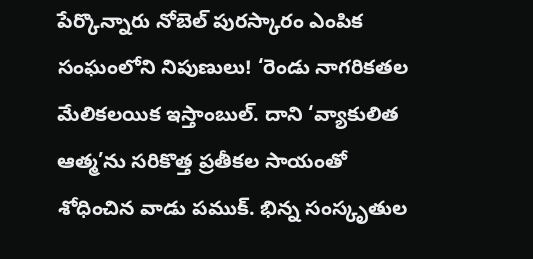పేర్కొన్నారు నోబెల్‌ పురస్కారం ఎంపిక సంఘంలోని నిపుణులు! ‘రెండు నాగరికతల మేలికలయిక ఇస్తాంబుల్‌. దాని ‘వ్యాకులిత ఆత్మ’ను సరికొత్త ప్రతీకల సాయంతో శోధించిన వాడు పముక్‌. భిన్న సంస్కృతుల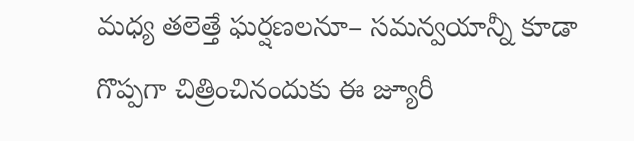మధ్య తలెత్తే ఘర్షణలనూ– సమన్వయాన్నీ కూడా గొప్పగా చిత్రించినందుకు ఈ జ్యూరీ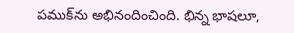పముక్‌ను అభినందించింది. భిన్న భాషలూ,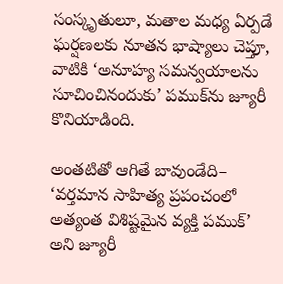సంస్కృతులూ, మతాల మధ్య ఏర్పడే ఘర్షణలకు నూతన భాష్యాలు చెప్తూ, వాటికి ‘అనూహ్య సమన్వయాలను సూచించినందుకు’ పముక్‌ను జ్యూరీ కొనియాడింది.

అంతటితో ఆగితే బావుండేది– ‘వర్తమాన సాహిత్య ప్రపంచంలో అత్యంత విశిష్టమైన వ్యక్తి పముక్‌’ అని జ్యూరీ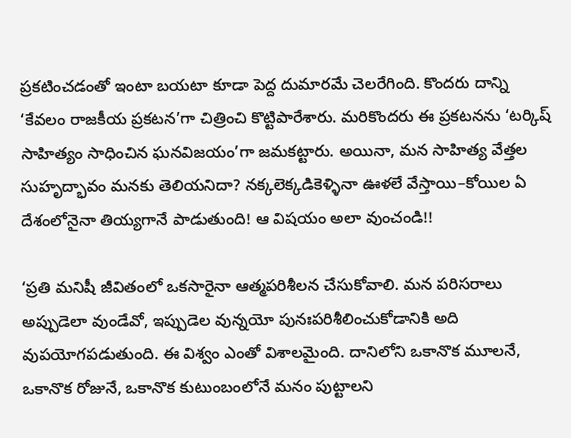ప్రకటించడంతో ఇంటా బయటా కూడా పెద్ద దుమారమే చెలరేగింది. కొందరు దాన్ని ‘కేవలం రాజకీయ ప్రకటన’గా చిత్రించి కొట్టిపారేశారు. మరికొందరు ఈ ప్రకటనను ‘టర్కిష్‌ సాహిత్యం సాధించిన ఘనవిజయం’గా జమకట్టారు. అయినా, మన సాహిత్య వేత్తల సుహృద్భావం మనకు తెలియనిదా? నక్కలెక్కడికెళ్ళినా ఊళలే వేస్తాయి–కోయిల ఏ దేశంలోనైనా తియ్యగానే పాడుతుంది! ఆ విషయం అలా వుంచండి!!

‘ప్రతి మనిషీ జీవితంలో ఒకసారైనా ఆత్మపరిశీలన చేసుకోవాలి. మన పరిసరాలు అప్పుడెలా వుండేవో, ఇప్పుడెల వున్నయో పునఃపరిశీలించుకోడానికి అది వుపయోగపడుతుంది. ఈ విశ్వం ఎంతో విశాలమైంది. దానిలోని ఒకానొక మూలనే, ఒకానొక రోజునే, ఒకానొక కుటుంబంలోనే మనం పుట్టాలని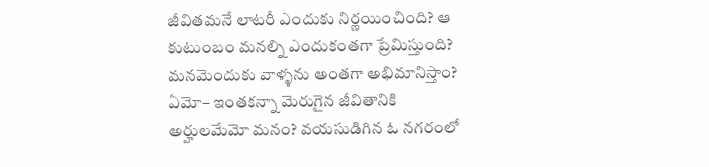జీవితమనే లాటరీ ఎందుకు నిర్ణయించింది? ఆ కుటుంబం మనల్ని ఎందుకంతగా ప్రేమిస్తుంది? మనమెందుకు వాళ్ళను అంతగా అభిమానిస్తాం? ఏమో– ఇంతకన్నా మెరుగైన జీవితానికి అర్హులమేమో మనం? వయసుడిగిన ఓ నగరంలో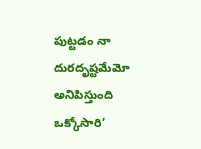పుట్టడం నా దురదృష్టమేమో అనిపిస్తుంది ఒక్కోసారి’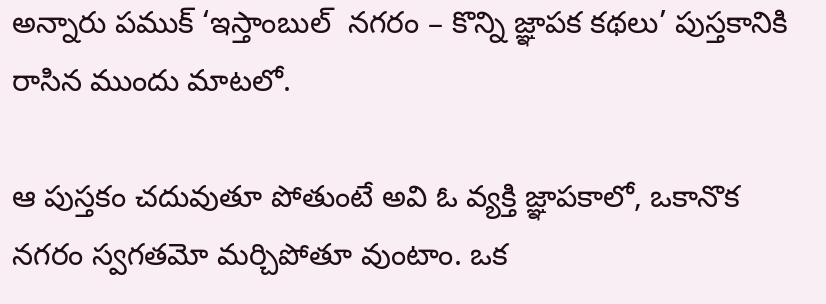అన్నారు పముక్‌ ‘ఇస్తాంబుల్‌  నగరం – కొన్ని జ్ఞాపక కథలు’ పుస్తకానికి రాసిన ముందు మాటలో.

ఆ పుస్తకం చదువుతూ పోతుంటే అవి ఓ వ్యక్తి జ్ఞాపకాలో, ఒకానొక నగరం స్వగతమో మర్చిపోతూ వుంటాం. ఒక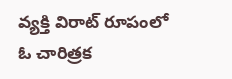వ్యక్తి విరాట్‌ రూపంలో ఓ చారిత్రక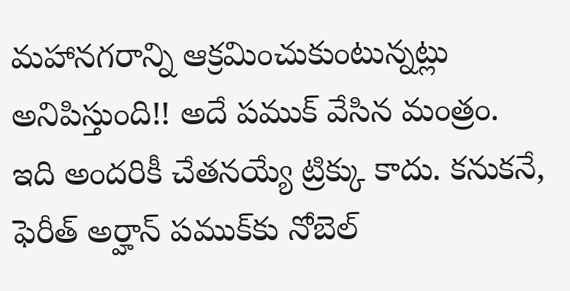మహానగరాన్ని ఆక్రమించుకుంటున్నట్లు అనిపిస్తుంది!! అదే పముక్‌ వేసిన మంత్రం. ఇది అందరికీ చేతనయ్యే ట్రిక్కు కాదు. కనుకనే, ఫెరీత్‌ అర్హాన్‌ పముక్‌కు నోబెల్‌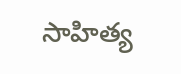సాహిత్య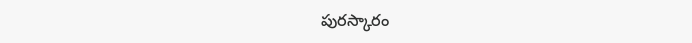పురస్కారం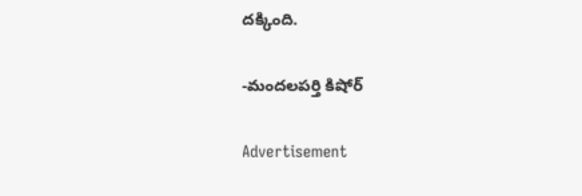దక్కింది.

-మందలపర్తి కిషోర్‌

Advertisement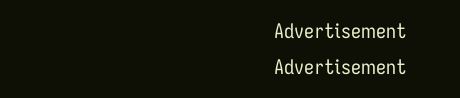Advertisement
Advertisement